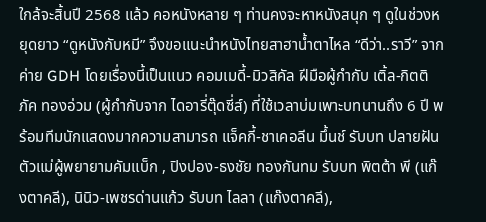ใกล้จะสิ้นปี 2568 แล้ว คอหนังหลาย ๆ ท่านคงจะหาหนังสนุก ๆ ดูในช่วงหยุดยาว “ดูหนังกับหมี” จึงขอแนะนำหนังไทยสาฮาน้ำตาไหล “ดีว่า..ราวี” จากค่าย GDH โดยเรื่องนี้เป็นแนว คอมเมดี้-มิวสิคัล ฝีมือผู้กำกับ เติ้ล-กิตติภัค ทองอ่วม (ผู้กำกับจาก ไดอารี่ตุ๊ดซี่ส์) ที่ใช้เวลาบ่มเพาะบทนานถึง 6 ปี พร้อมทีมนักแสดงมากความสามารถ แจ็คกี้-ชาเคอลีน มึ้นช์ รับบท ปลายฝัน ตัวแม่ผู้พยายามคัมแบ็ก , ปิงปอง-ธงชัย ทองกันทม รับบท พิตต้า พี (แก๊งตาคลี), นินิว-เพชรด่านแก้ว รับบท ไลลา (แก๊งตาคลี),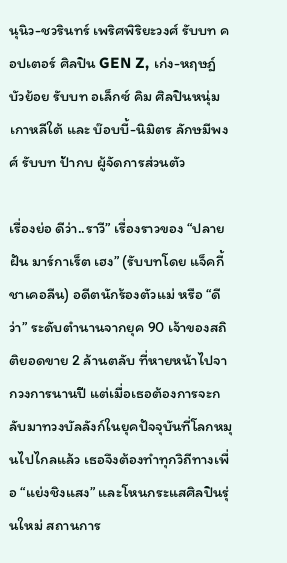นุนิว-ชวรินทร์ เพริศพิริยะวงศ์ รับบท คอปเตอร์ ศิลปิน GEN Z, เก่ง-หฤษฎ์ บัวย้อย รับบท อเล็กซ์ คิม ศิลปินหนุ่มเกาหลีใต้ และ บ๊อบบี้-นิมิตร ลักษมีพงศ์ รับบท ป้ากบ ผู้จัดการส่วนตัว

เรื่องย่อ ดีว่า..ราวี” เรื่องราวของ “ปลายฝัน มาร์กาเร็ต เฮง” (รับบทโดย แจ็คกี้ ชาเคอลีน) อดีตนักร้องตัวแม่ หรือ “ดีว่า” ระดับตำนานจากยุค 90 เจ้าของสถิติยอดขาย 2 ล้านตลับ ที่หายหน้าไปจากวงการนานปี แต่เมื่อเธอต้องการจะกลับมาทวงบัลลังก์ในยุคปัจจุบันที่โลกหมุนไปไกลแล้ว เธอจึงต้องทำทุกวิถีทางเพื่อ “แย่งชิงแสง” และโหนกระแสศิลปินรุ่นใหม่ สถานการ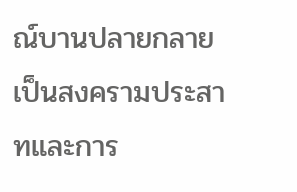ณ์บานปลายกลายเป็นสงครามประสาทและการ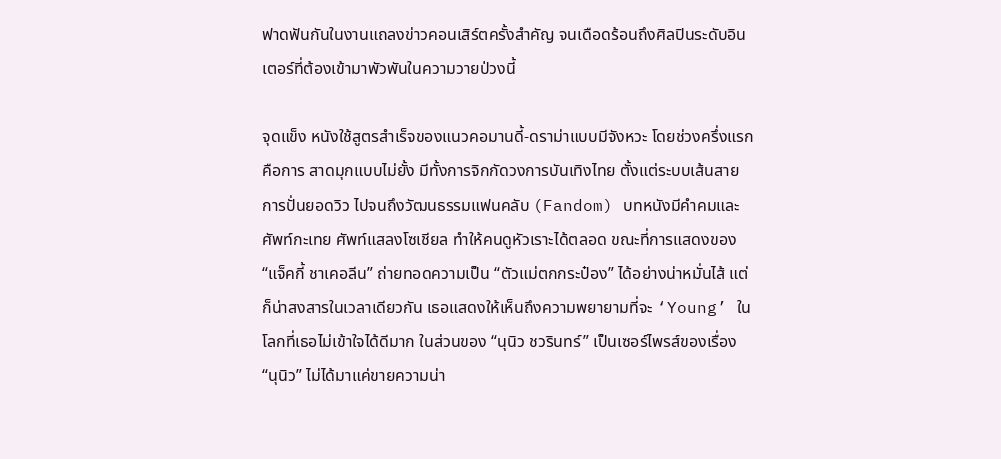ฟาดฟันกันในงานแถลงข่าวคอนเสิร์ตครั้งสำคัญ จนเดือดร้อนถึงศิลปินระดับอินเตอร์ที่ต้องเข้ามาพัวพันในความวายป่วงนี้

จุดแข็ง หนังใช้สูตรสำเร็จของแนวคอมานดี้-ดราม่าแบบมีจังหวะ โดยช่วงครึ่งแรกคือการ สาดมุกแบบไม่ยั้ง มีทั้งการจิกกัดวงการบันเทิงไทย ตั้งแต่ระบบเส้นสาย การปั่นยอดวิว ไปจนถึงวัฒนธรรมแฟนคลับ (Fandom) บทหนังมีคำคมและศัพท์กะเทย ศัพท์แสลงโซเชียล ทำให้คนดูหัวเราะได้ตลอด ขณะที่การแสดงของ “แจ็คกี้ ชาเคอลีน” ถ่ายทอดความเป็น “ตัวแม่ตกกระป๋อง” ได้อย่างน่าหมั่นไส้ แต่ก็น่าสงสารในเวลาเดียวกัน เธอแสดงให้เห็นถึงความพยายามที่จะ ‘Young’ ในโลกที่เธอไม่เข้าใจได้ดีมาก ในส่วนของ “นุนิว ชวรินทร์” เป็นเซอร์ไพรส์ของเรื่อง “นุนิว” ไม่ได้มาแค่ขายความน่า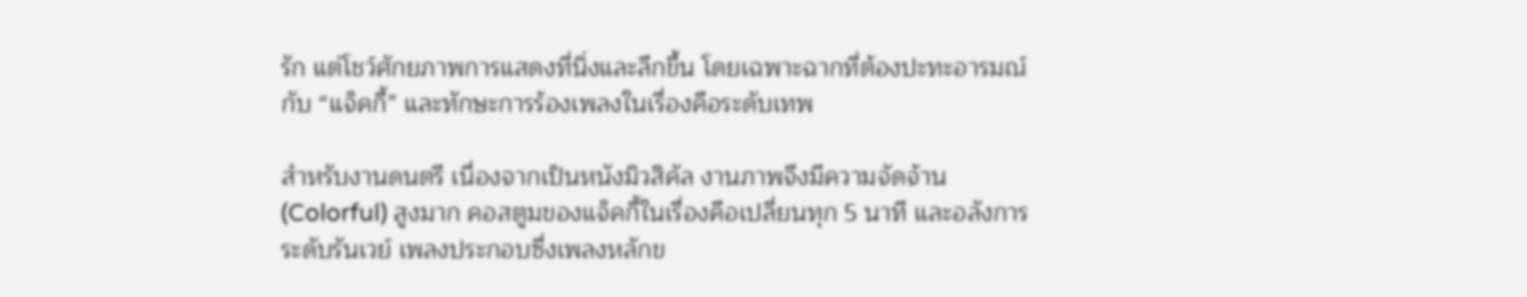รัก แต่โชว์ศักยภาพการแสดงที่นิ่งและลึกขึ้น โดยเฉพาะฉากที่ต้องปะทะอารมณ์กับ “แจ็คกี้” และทักษะการร้องเพลงในเรื่องคือระดับเทพ

สำหรับงานดนตรี เนื่องจากเป็นหนังมิวสิคัล งานภาพจึงมีความจัดจ้าน (Colorful) สูงมาก คอสตูมของแจ็คกี้ในเรื่องคือเปลี่ยนทุก 5 นาที และอลังการระดับรันเวย์ เพลงประกอบซึ่งเพลงหลักข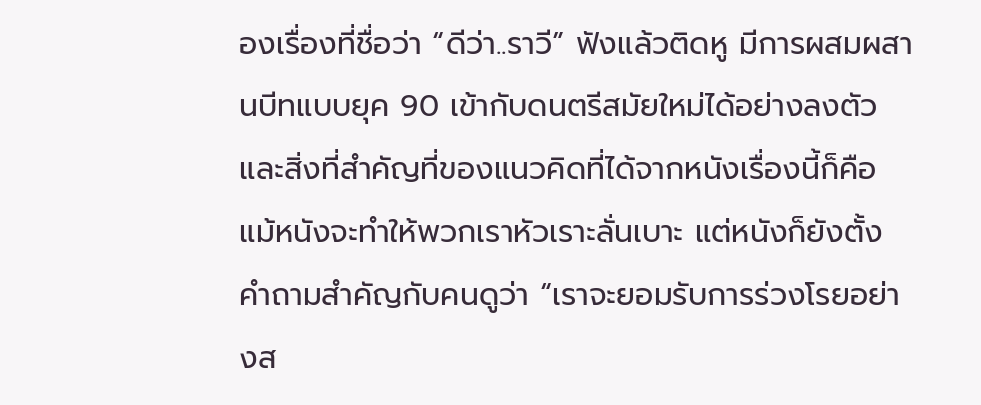องเรื่องที่ชื่อว่า “ดีว่า..ราวี” ฟังแล้วติดหู มีการผสมผสานบีทแบบยุค 90 เข้ากับดนตรีสมัยใหม่ได้อย่างลงตัว และสิ่งที่สำคัญที่ของแนวคิดที่ได้จากหนังเรื่องนี้ก็คือ แม้หนังจะทำให้พวกเราหัวเราะลั่นเบาะ แต่หนังก็ยังตั้งคำถามสำคัญกับคนดูว่า “เราจะยอมรับการร่วงโรยอย่างส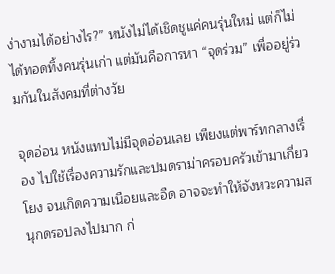ง่างามได้อย่างไร?” หนังไม่ได้เชิดชูแค่คนรุ่นใหม่ แต่ก็ไม่ได้ทอดทิ้งคนรุ่นเก่า แต่มันคือการหา “จุดร่วม” เพื่ออยู่ร่วมกันในสังคมที่ต่างวัย

จุดอ่อน หนังแทบไม่มีจุดอ่อนเลย เพียงแต่พาร์ทกลางเรื่อง ไปใช้เรื่องความรักและปมดราม่าครอบครัวเข้ามาเกี่ยวโยง จนเกิดความเนือยและอืด อาจจะทำให้จังหวะความสนุกดรอปลงไปมาก ก่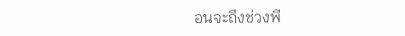อนจะถึงช่วงพี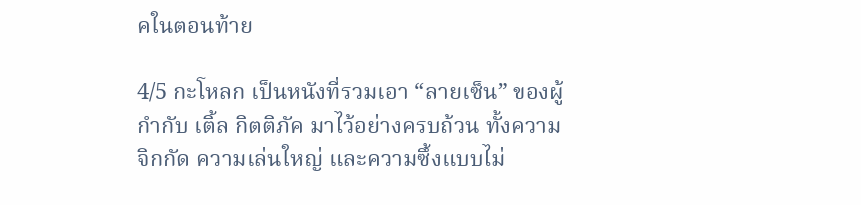คในตอนท้าย

4/5 กะโหลก เป็นหนังที่รวมเอา “ลายเซ็น” ของผู้กำกับ เติ้ล กิตติภัค มาไว้อย่างครบถ้วน ทั้งความจิกกัด ความเล่นใหญ่ และความซึ้งแบบไม่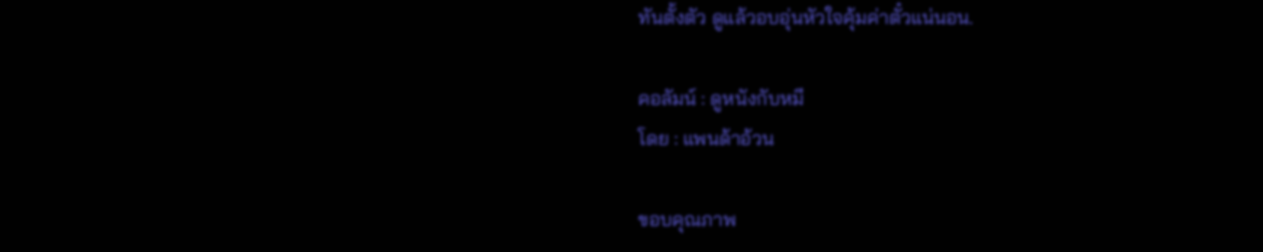ทันตั้งตัว ดูแล้วอบอุ่นหัวใจคุ้มค่าตั๋วแน่นอน.

คอลัมน์ : ดูหนังกับหมี
โดย : แพนด้าอ้วน

ขอบคุณภาพ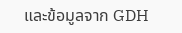และข้อมูลจาก GDH